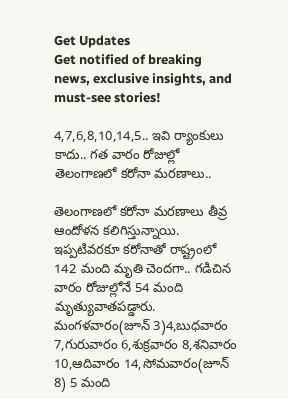Get Updates
Get notified of breaking news, exclusive insights, and must-see stories!

4,7,6,8,10,14,5.. ఇవి ర్యాంకులు కాదు.. గత వారం రోజుల్లో తెలంగాణలో కరోనా మరణాలు..

తెలంగాణలో కరోనా మరణాలు తీవ్ర ఆందోళన కలిగిస్తున్నాయి. ఇప్పటివరకూ కరోనాతో రాష్ట్రంలో 142 మంది మృతి చెందగా.. గడిచిన వారం రోజుల్లోనే 54 మంది మృత్యువాతపడ్డారు. మంగళవారం(జూన్ 3)4,బుధవారం 7,గురువారం 6,శుక్రవారం 8,శనివారం 10,ఆదివారం 14,సోమవారం(జూన్ 8) 5 మంది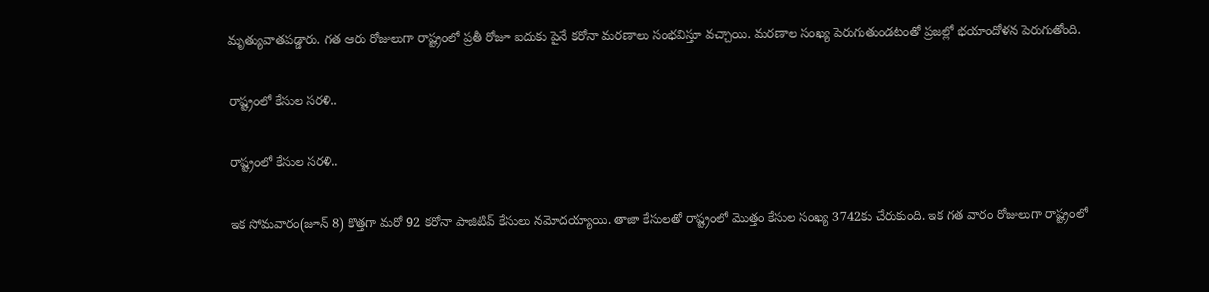మృత్యువాతపడ్డారు. గత ఆరు రోజులుగా రాష్ట్రంలో ప్రతీ రోజూ ఐదుకు పైనే కరోనా మరణాలు సంభవిస్తూ వచ్చాయి. మరణాల సంఖ్య పెరుగుతుండటంతో ప్రజల్లో భయాందోళన పెరుగుతోంది.

రాష్ట్రంలో కేసుల సరళి..

రాష్ట్రంలో కేసుల సరళి..

ఇక సోమవారం(జూన్ 8) కొత్తగా మరో 92 కరోనా పాజిటివ్ కేసులు నమోదయ్యాయి. తాజా కేసులతో రాష్ట్రంలో మొత్తం కేసుల సంఖ్య 3742కు చేరుకుంది. ఇక గత వారం రోజులుగా రాష్ట్రంలో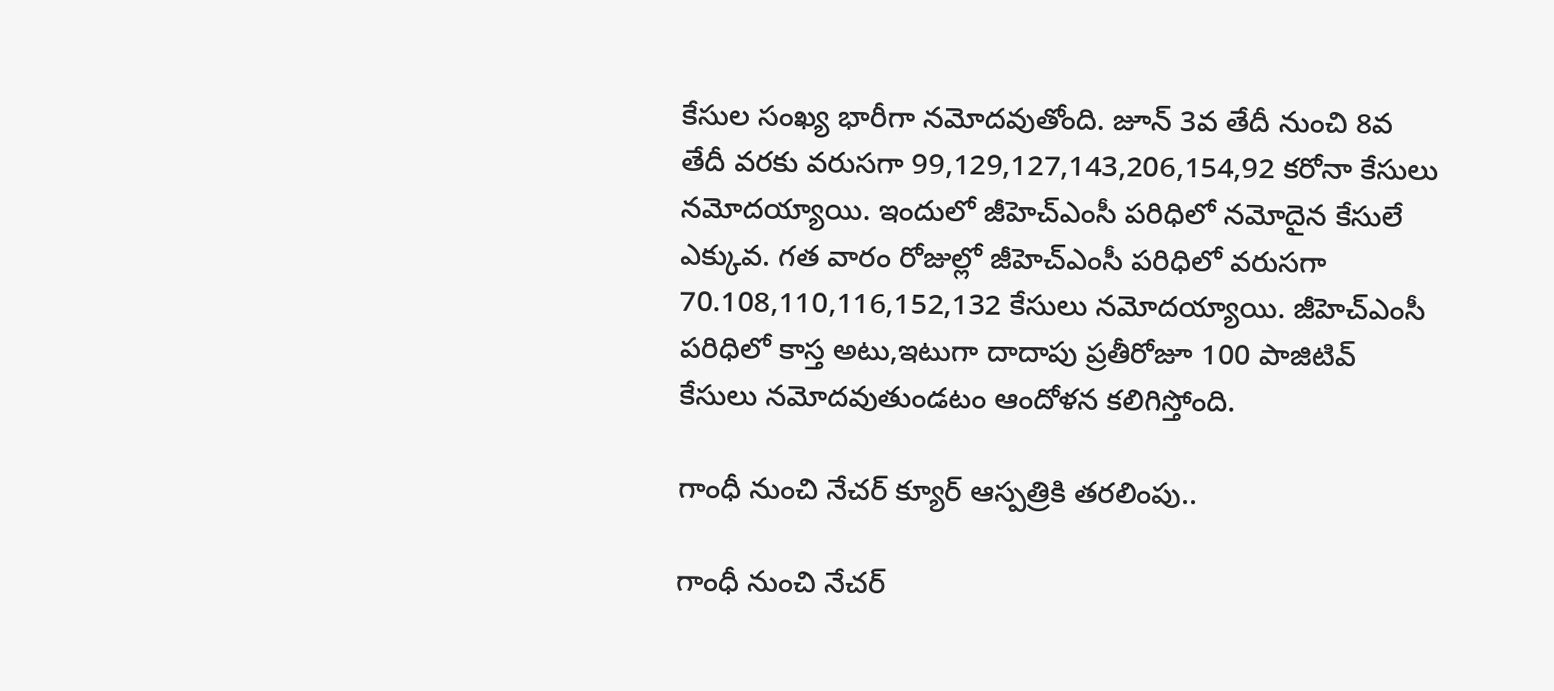కేసుల సంఖ్య భారీగా నమోదవుతోంది. జూన్ 3వ తేదీ నుంచి 8వ తేదీ వరకు వరుసగా 99,129,127,143,206,154,92 కరోనా కేసులు నమోదయ్యాయి. ఇందులో జీహెచ్ఎంసీ పరిధిలో నమోదైన కేసులే ఎక్కువ. గత వారం రోజుల్లో జీహెచ్ఎంసీ పరిధిలో వరుసగా 70.108,110,116,152,132 కేసులు నమోదయ్యాయి. జీహెచ్ఎంసీ పరిధిలో కాస్త అటు,ఇటుగా దాదాపు ప్రతీరోజూ 100 పాజిటివ్ కేసులు నమోదవుతుండటం ఆందోళన కలిగిస్తోంది.

గాంధీ నుంచి నేచర్ క్యూర్ ఆస్పత్రికి తరలింపు..

గాంధీ నుంచి నేచర్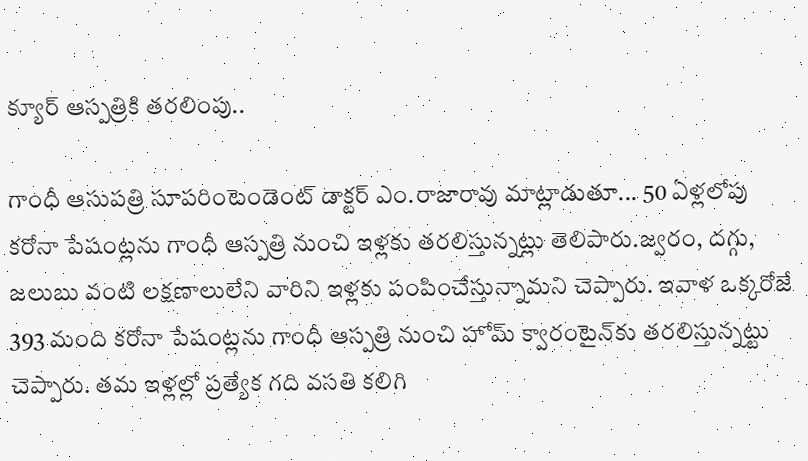క్యూర్ ఆస్పత్రికి తరలింపు..

గాంధీ ఆసుపత్రి సూపరింటెండెంట్‌ డాక్టర్‌ ఎం.రాజారావు మాట్లాడుతూ... 50 ఏళ్లలోపు కరోనా పేషంట్లను గాంధీ ఆస్పత్రి నుంచి ఇళ్లకు తరలిస్తున్నట్లు తెలిపారు.జ్వరం, దగ్గు, జలుబు వంటి లక్షణాలులేని వారిని ఇళ్లకు పంపించేస్తున్నామని చెప్పారు. ఇవాళ ఒక్కరోజే 393 మంది కరోనా పేషంట్లను గాంధీ ఆస్పత్రి నుంచి హోమ్ క్వారంటైన్‌కు తరలిస్తున్నట్టు చెప్పారు. తమ ఇళ్లల్లో ప్రత్యేక గది వసతి కలిగి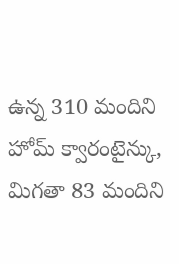ఉన్న 310 మందిని హోమ్ క్వారంటైన్కు, మిగతా 83 మందిని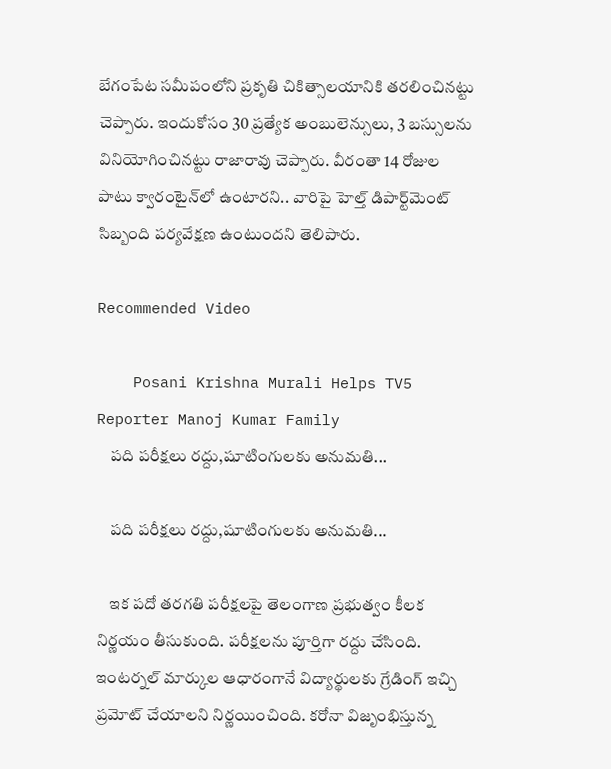బేగంపేట సమీపంలోని ప్రకృతి చికిత్సాలయానికి తరలించినట్టు చెప్పారు. ఇందుకోసం 30 ప్రత్యేక అంబులెన్సులు, 3 బస్సులను వినియోగించినట్టు రాజారావు చెప్పారు. వీరంతా 14 రోజుల పాటు క్వారంటైన్‌లో ఉంటారని.. వారిపై హెల్త్ డిపార్ట్‌మెంట్ సిబ్బంది పర్యవేక్షణ ఉంటుందని తెలిపారు.

Recommended Video

    Posani Krishna Murali Helps TV5 Reporter Manoj Kumar Family
    పది పరీక్షలు రద్దు,షూటింగులకు అనుమతి...

    పది పరీక్షలు రద్దు,షూటింగులకు అనుమతి...

    ఇక పదో తరగతి పరీక్షలపై తెలంగాణ ప్రభుత్వం కీలక నిర్ణయం తీసుకుంది. పరీక్షలను పూర్తిగా రద్దు చేసింది. ఇంటర్నల్ మార్కుల ఆధారంగానే విద్యార్థులకు గ్రేడింగ్ ఇచ్చి ప్రమోట్ చేయాలని నిర్ణయించింది. కరోనా విజృంభిస్తున్న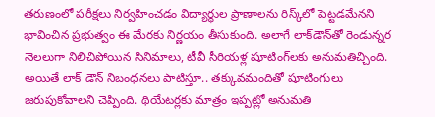తరుణంలో పరీక్షలు నిర్వహించడం విద్యార్థుల ప్రాణాలను రిస్క్‌లో పెట్టడమేనని భావించిన ప్రభుత్వం ఈ మేరకు నిర్ణయం తీసుకుంది. అలాగే లాక్‌డౌన్‌తో రెండున్నర నెలలుగా నిలిచిపోయిన సినిమాలు, టీవీ సీరియళ్ల షూటింగ్‌లకు అనుమతిచ్చింది. అయితే లాక్ డౌన్ నిబంధనలు పాటిస్తూ.. తక్కువమందితో షూటింగులు జరుపుకోవాలని చెప్పింది. థియేటర్లకు మాత్రం ఇప్పట్లో అనుమతి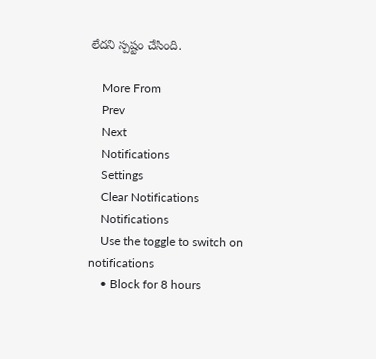లేదని స్పష్టం చేసింది.

    More From
    Prev
    Next
    Notifications
    Settings
    Clear Notifications
    Notifications
    Use the toggle to switch on notifications
    • Block for 8 hours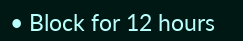• Block for 12 hours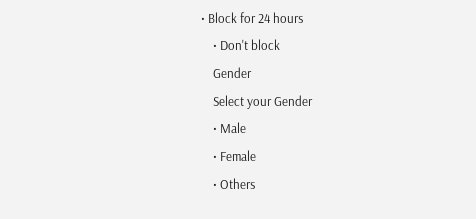• Block for 24 hours
    • Don't block
    Gender
    Select your Gender
    • Male
    • Female
    • Others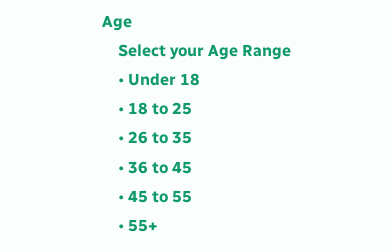Age
    Select your Age Range
    • Under 18
    • 18 to 25
    • 26 to 35
    • 36 to 45
    • 45 to 55
    • 55+